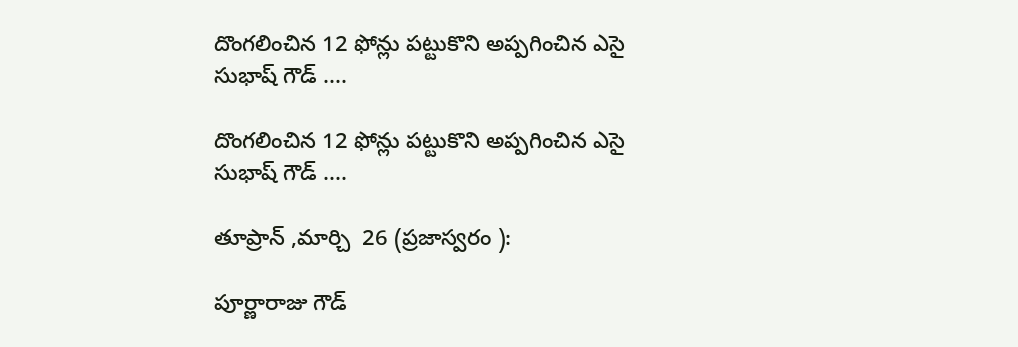దొంగలించిన 12 ఫోన్లు పట్టుకొని అప్పగించిన ఎసై సుభాష్ గౌడ్ ....

దొంగలించిన 12 ఫోన్లు పట్టుకొని అప్పగించిన ఎసై సుభాష్ గౌడ్ ....

తూప్రాన్ ,మార్చి  26 (ప్రజాస్వరం ):

పూర్ణారాజు గౌడ్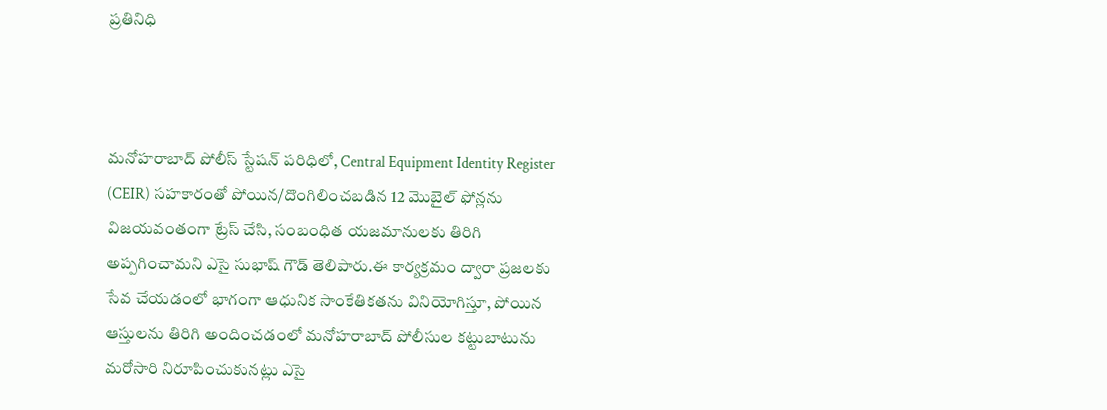ప్రతినిధి



మనోహరాబాద్ పోలీస్ స్టేషన్ పరిధిలో, Central Equipment Identity Register (CEIR) సహకారంతో పోయిన/దొంగిలించబడిన 12 మొబైల్ ఫోన్లను విజయవంతంగా ట్రేస్ చేసి, సంబంధిత యజమానులకు తిరిగి అప్పగించామని ఎసై సుభాష్ గౌడ్ తెలిపారు.ఈ కార్యక్రమం ద్వారా ప్రజలకు సేవ చేయడంలో భాగంగా ఆధునిక సాంకేతికతను వినియోగిస్తూ, పోయిన ఆస్తులను తిరిగి అందించడంలో మనోహరాబాద్ పోలీసుల కట్టుబాటును మరోసారి నిరూపించుకునట్లు ఎసై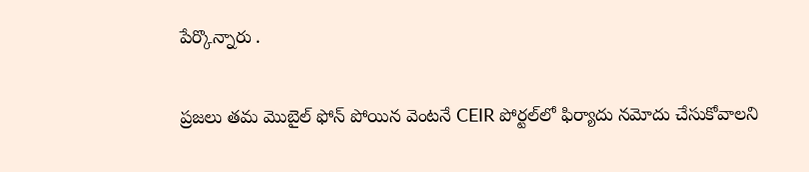పేర్కొన్నారు .

ప్రజలు తమ మొబైల్ ఫోన్ పోయిన వెంటనే CEIR పోర్టల్‌లో ఫిర్యాదు నమోదు చేసుకోవాలని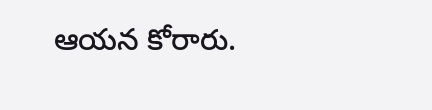ఆయన కోరారు.